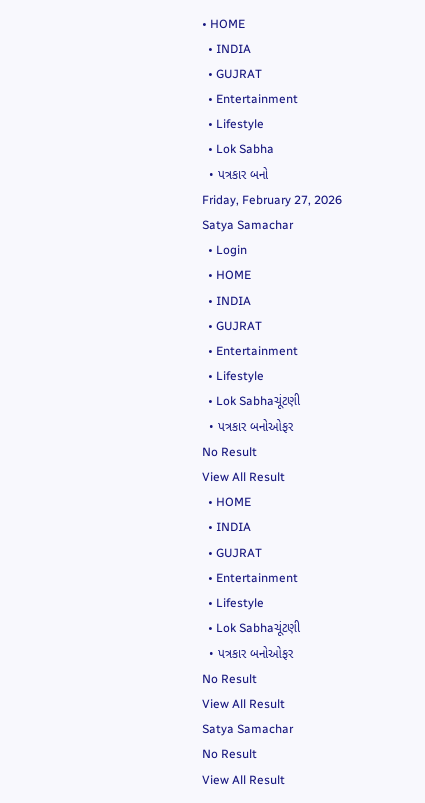• HOME
  • INDIA
  • GUJRAT
  • Entertainment
  • Lifestyle
  • Lok Sabha
  • પત્રકાર બનો
Friday, February 27, 2026
Satya Samachar
  • Login
  • HOME
  • INDIA
  • GUJRAT
  • Entertainment
  • Lifestyle
  • Lok Sabhaચૂંટણી
  • પત્રકાર બનોઓફર
No Result
View All Result
  • HOME
  • INDIA
  • GUJRAT
  • Entertainment
  • Lifestyle
  • Lok Sabhaચૂંટણી
  • પત્રકાર બનોઓફર
No Result
View All Result
Satya Samachar
No Result
View All Result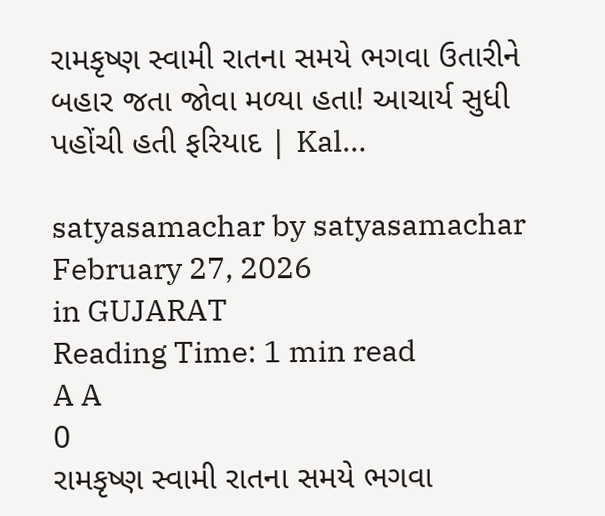રામકૃષ્ણ સ્વામી રાતના સમયે ભગવા ઉતારીને બહાર જતા જોવા મળ્યા હતા! આચાર્ય સુધી પહોંચી હતી ફરિયાદ | Kal…

satyasamachar by satyasamachar
February 27, 2026
in GUJARAT
Reading Time: 1 min read
A A
0
રામકૃષ્ણ સ્વામી રાતના સમયે ભગવા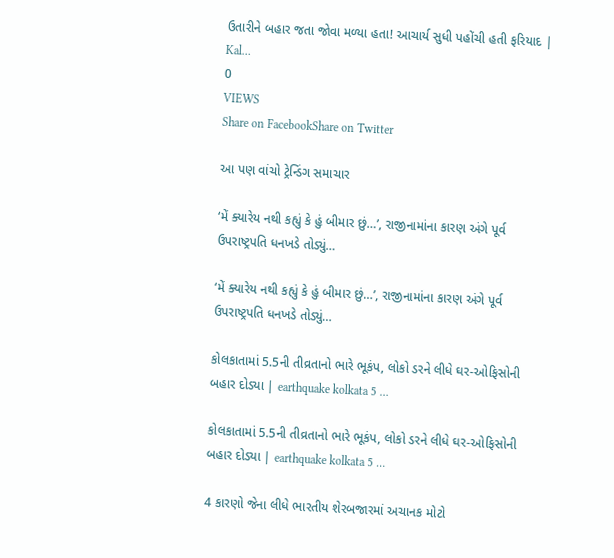ઉતારીને બહાર જતા જોવા મળ્યા હતા! આચાર્ય સુધી પહોંચી હતી ફરિયાદ | Kal…
0
VIEWS
Share on FacebookShare on Twitter

આ પણ વાંચો ટ્રેન્ડિંગ સમાચાર

‘મેં ક્યારેય નથી કહ્યું કે હું બીમાર છું…’, રાજીનામાંના કારણ અંગે પૂર્વ ઉપરાષ્ટ્રપતિ ધનખડે તોડ્યું…

‘મેં ક્યારેય નથી કહ્યું કે હું બીમાર છું…’, રાજીનામાંના કારણ અંગે પૂર્વ ઉપરાષ્ટ્રપતિ ધનખડે તોડ્યું…

કોલકાતામાં 5.5ની તીવ્રતાનો ભારે ભૂકંપ, લોકો ડરને લીધે ઘર-ઓફિસોની બહાર દોડ્યા | earthquake kolkata 5 …

કોલકાતામાં 5.5ની તીવ્રતાનો ભારે ભૂકંપ, લોકો ડરને લીધે ઘર-ઓફિસોની બહાર દોડ્યા | earthquake kolkata 5 …

4 કારણો જેના લીધે ભારતીય શેરબજારમાં અચાનક મોટો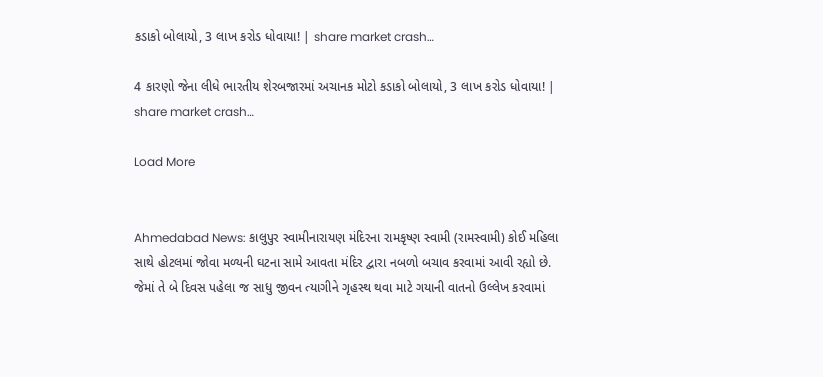કડાકો બોલાયો, 3 લાખ કરોડ ધોવાયા! | share market crash…

4 કારણો જેના લીધે ભારતીય શેરબજારમાં અચાનક મોટો કડાકો બોલાયો, 3 લાખ કરોડ ધોવાયા! | share market crash…

Load More


Ahmedabad News: કાલુપુર સ્વામીનારાયણ મંદિરના રામકૃષ્ણ સ્વામી (રામસ્વામી) કોઈ મહિલા સાથે હોટલમાં જોવા મળ્યની ઘટના સામે આવતા મંદિર દ્વારા નબળો બચાવ કરવામાં આવી રહ્યો છે. જેમાં તે બે દિવસ પહેલા જ સાધુ જીવન ત્યાગીને ગૃહસ્થ થવા માટે ગયાની વાતનો ઉલ્લેખ કરવામાં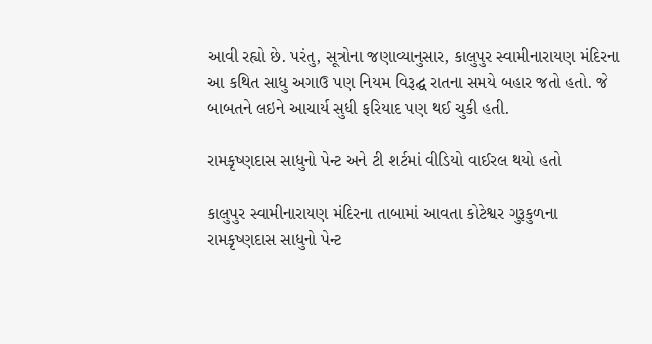આવી રહ્યો છે. પરંતુ, સૂત્રોના જણાવ્યાનુસાર, કાલુપુર સ્વામીનારાયણ મંદિરના આ કથિત સાધુ અગાઉ પણ નિયમ વિરૂદ્ઘ રાતના સમયે બહાર જતો હતો. જે બાબતને લઇને આચાર્ય સુધી ફરિયાદ પણ થઈ ચુકી હતી.

રામકૃષ્ણદાસ સાધુનો પેન્ટ અને ટી શર્ટમાં વીડિયો વાઈરલ થયો હતો

કાલુપુર સ્વામીનારાયણ મંદિરના તાબામાં આવતા કોટેશ્વર ગુરૂકુળના રામકૃષ્ણદાસ સાધુનો પેન્ટ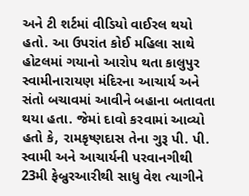અને ટી શર્ટમાં વીડિયો વાઈરલ થયો હતો. આ ઉપરાંત કોઈ મહિલા સાથે હોટલમાં ગયાનો આરોપ થતા કાલુપુર સ્વામીનારાયણ મંદિરના આચાર્ય અને સંતો બચાવમાં આવીને બહાના બતાવતા થયા હતા. જેમાં દાવો કરવામાં આવ્યો હતો કે, રામકૃષ્ણદાસ તેના ગુરૂ પી. પી. સ્વામી અને આચાર્યની પરવાનગીથી 23મી ફેબ્રુરઆરીથી સાધુ વેશ ત્યાગીને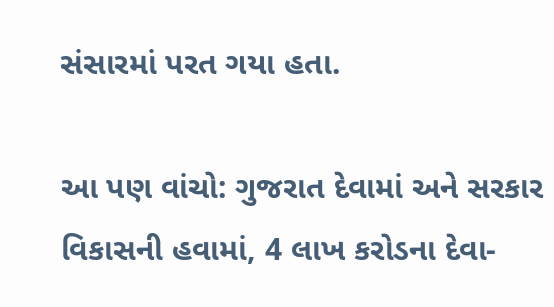સંસારમાં પરત ગયા હતા.

આ પણ વાંચો: ગુજરાત દેવામાં અને સરકાર વિકાસની હવામાં, 4 લાખ કરોડના દેવા-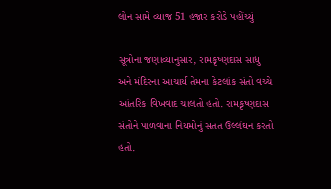લોન સામે વ્યાજ 51 હજાર કરોડે પહોંચ્યું

સૂત્રોના જણાવ્યાનુસાર, રામકૃષ્ણદાસ સાધુ અને મંદિરના આચાર્ય તેમના કેટલાંક સંતો વચ્ચે આંતરિક વિખવાદ ચાલતો હતો. રામકૃષ્ણદાસ સંતોને પાળવાના નિયમોનું સતત ઉલ્લંઘન કરતો હતો.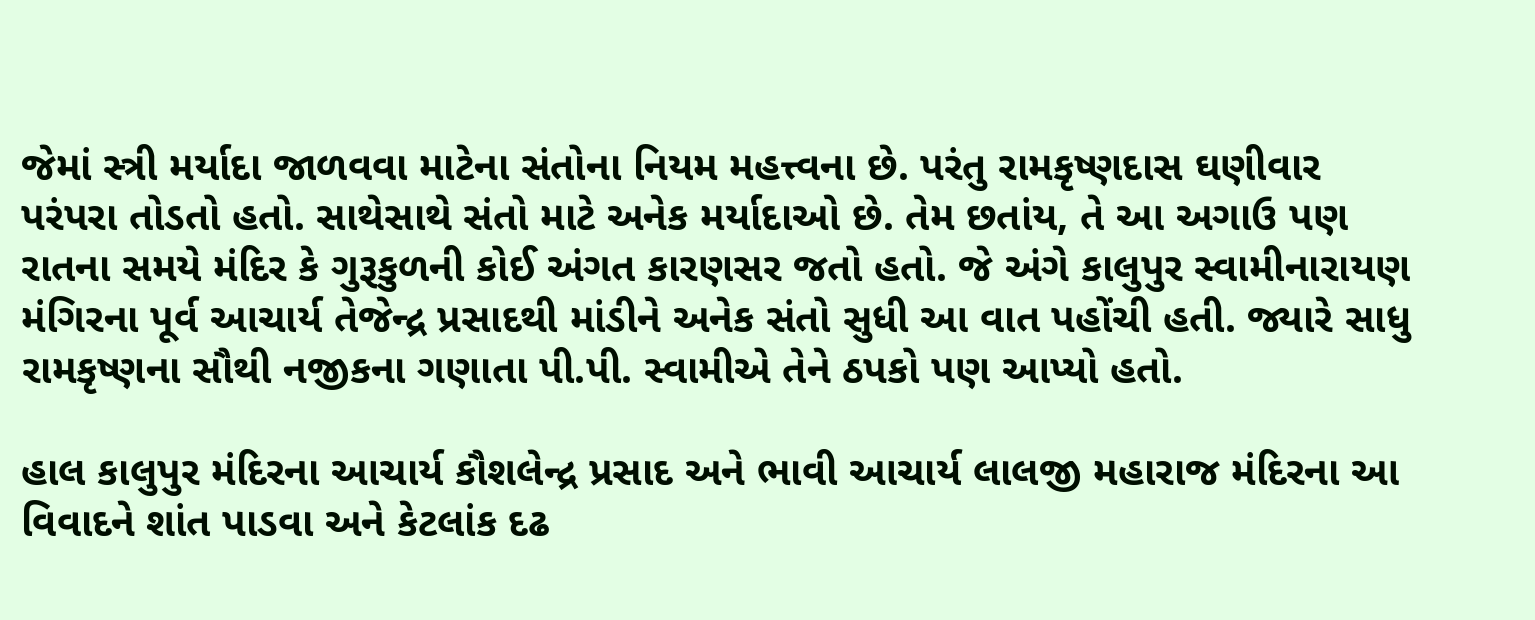જેમાં સ્ત્રી મર્યાદા જાળવવા માટેના સંતોના નિયમ મહત્ત્વના છે. પરંતુ રામકૃષ્ણદાસ ઘણીવાર પરંપરા તોડતો હતો. સાથેસાથે સંતો માટે અનેક મર્યાદાઓ છે. તેમ છતાંય, તે આ અગાઉ પણ રાતના સમયે મંદિર કે ગુરૂકુળની કોઈ અંગત કારણસર જતો હતો. જે અંગે કાલુપુર સ્વામીનારાયણ મંગિરના પૂર્વ આચાર્ય તેજેન્દ્ર પ્રસાદથી માંડીને અનેક સંતો સુધી આ વાત પહોંચી હતી. જ્યારે સાધુ રામકૃષ્ણના સૌથી નજીકના ગણાતા પી.પી. સ્વામીએ તેને ઠપકો પણ આપ્યો હતો.

હાલ કાલુપુર મંદિરના આચાર્ય કૌશલેન્દ્ર પ્રસાદ અને ભાવી આચાર્ય લાલજી મહારાજ મંદિરના આ વિવાદને શાંત પાડવા અને કેટલાંક દઢ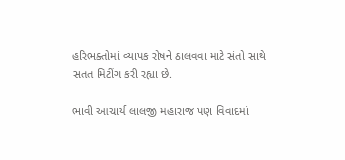હરિભક્તોમાં વ્યાપક રોષને ઠાલવવા માટે સંતો સાથે સતત મિટીંગ કરી રહ્યા છે.

ભાવી આચાર્ય લાલજી મહારાજ પણ વિવાદમાં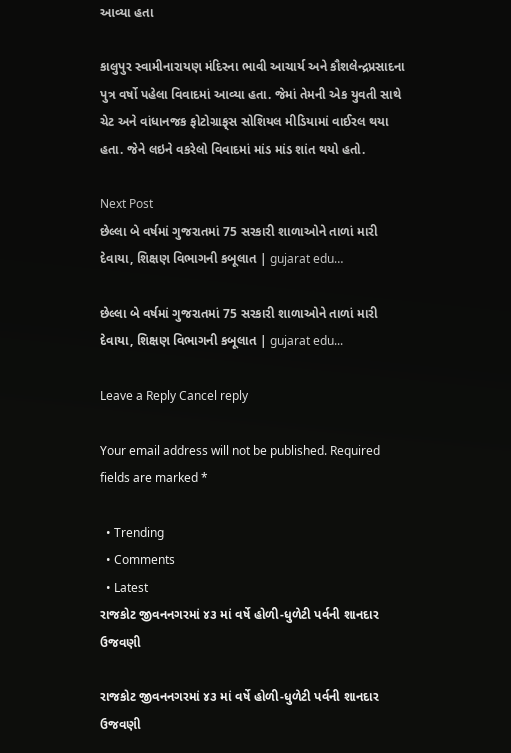આવ્યા હતા

કાલુપુર સ્વામીનારાયણ મંદિરના ભાવી આચાર્ય અને કૌશલેન્દ્રપ્રસાદના પુત્ર વર્ષો પહેલા વિવાદમાં આવ્યા હતા. જેમાં તેમની એક યુવતી સાથે ચેટ અને વાંધાનજક ફોટોગ્રાફ્‌સ સોશિયલ મીડિયામાં વાઈરલ થયા હતા. જેને લઇને વકરેલો વિવાદમાં માંડ માંડ શાંત થયો હતો.

Next Post
છેલ્લા બે વર્ષમાં ગુજરાતમાં 75 સરકારી શાળાઓને તાળાં મારી દેવાયા, શિક્ષણ વિભાગની કબૂલાત | gujarat edu…

છેલ્લા બે વર્ષમાં ગુજરાતમાં 75 સરકારી શાળાઓને તાળાં મારી દેવાયા, શિક્ષણ વિભાગની કબૂલાત | gujarat edu...

Leave a Reply Cancel reply

Your email address will not be published. Required fields are marked *

  • Trending
  • Comments
  • Latest
રાજકોટ જીવનનગરમાં ૪૩ માં વર્ષે હોળી-ધુળેટી પર્વની શાનદાર ઉજવણી

રાજકોટ જીવનનગરમાં ૪૩ માં વર્ષે હોળી-ધુળેટી પર્વની શાનદાર ઉજવણી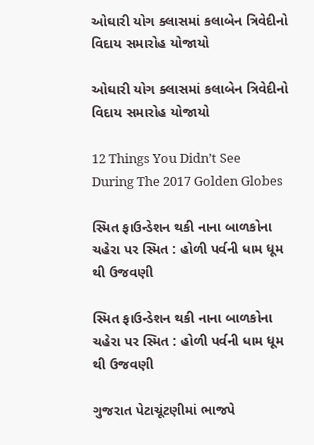ઓઘારી યોગ ક્લાસમાં કલાબેન ત્રિવેદીનો વિદાય સમારોહ યોજાયો

ઓઘારી યોગ ક્લાસમાં કલાબેન ત્રિવેદીનો વિદાય સમારોહ યોજાયો

12 Things You Didn’t See During The 2017 Golden Globes

સ્મિત ફાઉન્ડેશન થકી નાના બાળકોના ચહેરા પર સ્મિત : હોળી પર્વની ધામ ધૂમ થી ઉજવણી

સ્મિત ફાઉન્ડેશન થકી નાના બાળકોના ચહેરા પર સ્મિત : હોળી પર્વની ધામ ધૂમ થી ઉજવણી

ગુજરાત પેટાચૂંટણીમાં ભાજપે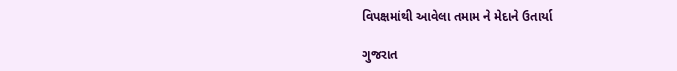વિપક્ષમાંથી આવેલા તમામ ને મેદાને ઉતાર્યા

ગુજરાત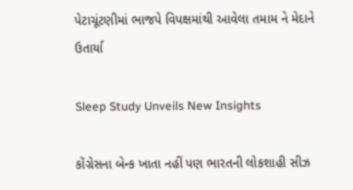પેટાચૂંટણીમાં ભાજપે વિપક્ષમાંથી આવેલા તમામ ને મેદાને ઉતાર્યા

Sleep Study Unveils New Insights

કોંગ્રેસના બેન્ક ખાતા નહીં પણ ભારતની લોકશાહી સીઝ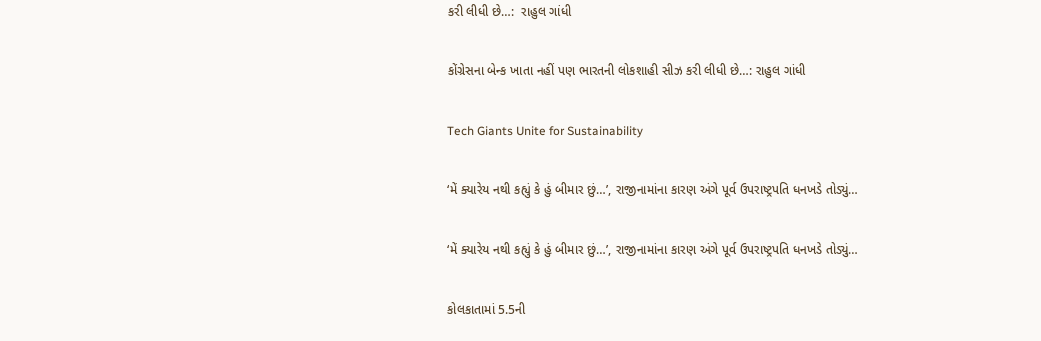કરી લીધી છે…:  રાહુલ ગાંધી

કોંગ્રેસના બેન્ક ખાતા નહીં પણ ભારતની લોકશાહી સીઝ કરી લીધી છે…: રાહુલ ગાંધી

Tech Giants Unite for Sustainability

‘મેં ક્યારેય નથી કહ્યું કે હું બીમાર છું…’, રાજીનામાંના કારણ અંગે પૂર્વ ઉપરાષ્ટ્રપતિ ધનખડે તોડ્યું…

‘મેં ક્યારેય નથી કહ્યું કે હું બીમાર છું…’, રાજીનામાંના કારણ અંગે પૂર્વ ઉપરાષ્ટ્રપતિ ધનખડે તોડ્યું…

કોલકાતામાં 5.5ની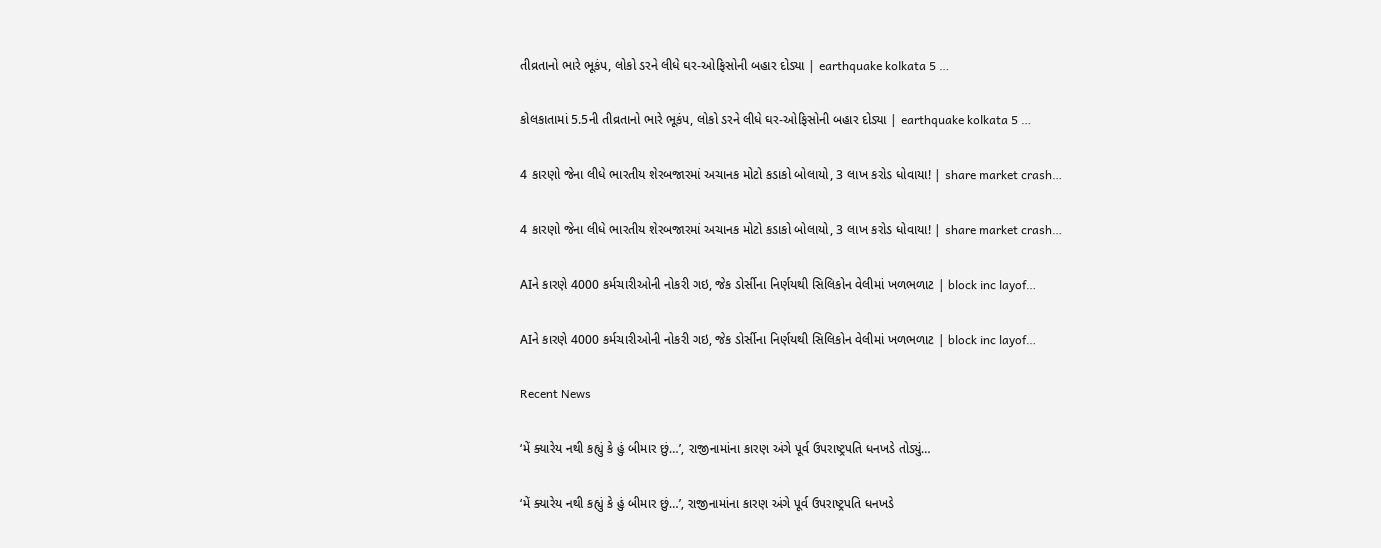તીવ્રતાનો ભારે ભૂકંપ, લોકો ડરને લીધે ઘર-ઓફિસોની બહાર દોડ્યા | earthquake kolkata 5 …

કોલકાતામાં 5.5ની તીવ્રતાનો ભારે ભૂકંપ, લોકો ડરને લીધે ઘર-ઓફિસોની બહાર દોડ્યા | earthquake kolkata 5 …

4 કારણો જેના લીધે ભારતીય શેરબજારમાં અચાનક મોટો કડાકો બોલાયો, 3 લાખ કરોડ ધોવાયા! | share market crash…

4 કારણો જેના લીધે ભારતીય શેરબજારમાં અચાનક મોટો કડાકો બોલાયો, 3 લાખ કરોડ ધોવાયા! | share market crash…

AIને કારણે 4000 કર્મચારીઓની નોકરી ગઇ, જેક ડોર્સીના નિર્ણયથી સિલિકોન વેલીમાં ખળભળાટ | block inc layof…

AIને કારણે 4000 કર્મચારીઓની નોકરી ગઇ, જેક ડોર્સીના નિર્ણયથી સિલિકોન વેલીમાં ખળભળાટ | block inc layof…

Recent News

‘મેં ક્યારેય નથી કહ્યું કે હું બીમાર છું…’, રાજીનામાંના કારણ અંગે પૂર્વ ઉપરાષ્ટ્રપતિ ધનખડે તોડ્યું…

‘મેં ક્યારેય નથી કહ્યું કે હું બીમાર છું…’, રાજીનામાંના કારણ અંગે પૂર્વ ઉપરાષ્ટ્રપતિ ધનખડે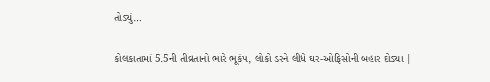તોડ્યું…

કોલકાતામાં 5.5ની તીવ્રતાનો ભારે ભૂકંપ, લોકો ડરને લીધે ઘર-ઓફિસોની બહાર દોડ્યા |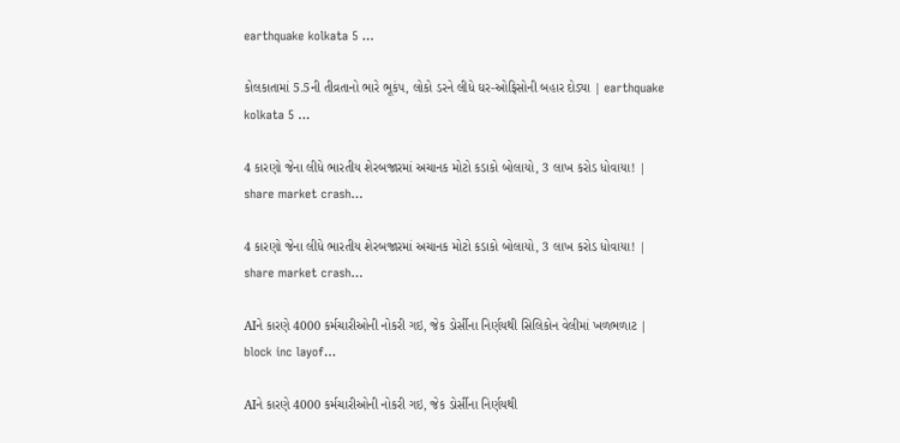earthquake kolkata 5 …

કોલકાતામાં 5.5ની તીવ્રતાનો ભારે ભૂકંપ, લોકો ડરને લીધે ઘર-ઓફિસોની બહાર દોડ્યા | earthquake kolkata 5 …

4 કારણો જેના લીધે ભારતીય શેરબજારમાં અચાનક મોટો કડાકો બોલાયો, 3 લાખ કરોડ ધોવાયા! | share market crash…

4 કારણો જેના લીધે ભારતીય શેરબજારમાં અચાનક મોટો કડાકો બોલાયો, 3 લાખ કરોડ ધોવાયા! | share market crash…

AIને કારણે 4000 કર્મચારીઓની નોકરી ગઇ, જેક ડોર્સીના નિર્ણયથી સિલિકોન વેલીમાં ખળભળાટ | block inc layof…

AIને કારણે 4000 કર્મચારીઓની નોકરી ગઇ, જેક ડોર્સીના નિર્ણયથી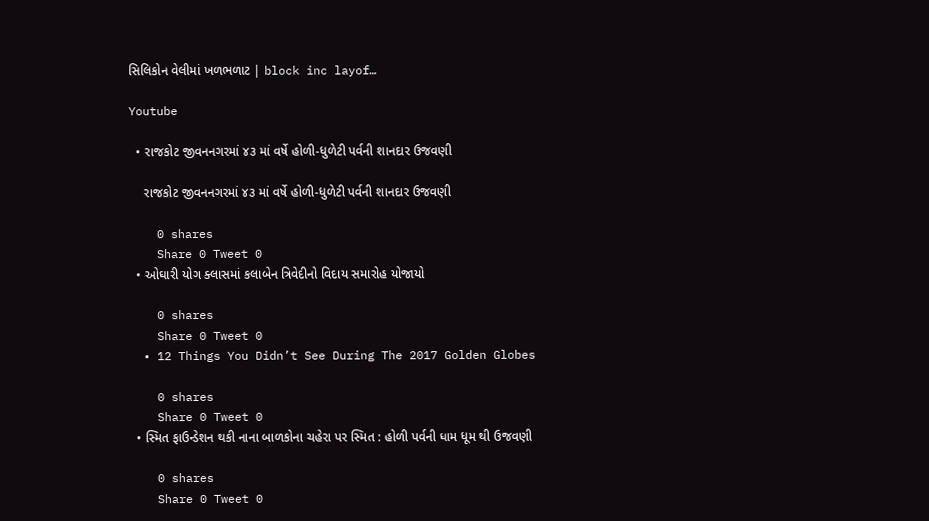સિલિકોન વેલીમાં ખળભળાટ | block inc layof…

Youtube

  • રાજકોટ જીવનનગરમાં ૪૩ માં વર્ષે હોળી-ધુળેટી પર્વની શાનદાર ઉજવણી

    રાજકોટ જીવનનગરમાં ૪૩ માં વર્ષે હોળી-ધુળેટી પર્વની શાનદાર ઉજવણી

    0 shares
    Share 0 Tweet 0
  • ઓઘારી યોગ ક્લાસમાં કલાબેન ત્રિવેદીનો વિદાય સમારોહ યોજાયો

    0 shares
    Share 0 Tweet 0
  • 12 Things You Didn’t See During The 2017 Golden Globes

    0 shares
    Share 0 Tweet 0
  • સ્મિત ફાઉન્ડેશન થકી નાના બાળકોના ચહેરા પર સ્મિત : હોળી પર્વની ધામ ધૂમ થી ઉજવણી

    0 shares
    Share 0 Tweet 0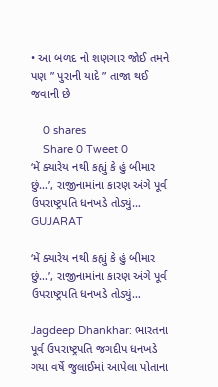• આ બળદ નો શણગાર જોઈ તમને પણ ” પુરાની યાદે ” તાજા થઈ જવાની છે

    0 shares
    Share 0 Tweet 0
‘મેં ક્યારેય નથી કહ્યું કે હું બીમાર છું…’, રાજીનામાંના કારણ અંગે પૂર્વ ઉપરાષ્ટ્રપતિ ધનખડે તોડ્યું…
GUJARAT

‘મેં ક્યારેય નથી કહ્યું કે હું બીમાર છું…’, રાજીનામાંના કારણ અંગે પૂર્વ ઉપરાષ્ટ્રપતિ ધનખડે તોડ્યું…

Jagdeep Dhankhar: ભારતના પૂર્વ ઉપરાષ્ટ્રપતિ જગદીપ ધનખડે ગયા વર્ષે જુલાઈમાં આપેલા પોતાના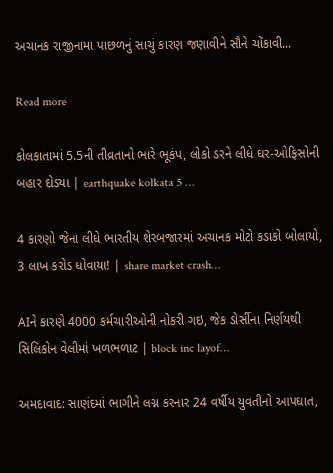અચાનક રાજીનામા પાછળનું સાચું કારણ જણાવીને સૌને ચોંકાવી...

Read more

કોલકાતામાં 5.5ની તીવ્રતાનો ભારે ભૂકંપ, લોકો ડરને લીધે ઘર-ઓફિસોની બહાર દોડ્યા | earthquake kolkata 5 …

4 કારણો જેના લીધે ભારતીય શેરબજારમાં અચાનક મોટો કડાકો બોલાયો, 3 લાખ કરોડ ધોવાયા! | share market crash…

AIને કારણે 4000 કર્મચારીઓની નોકરી ગઇ, જેક ડોર્સીના નિર્ણયથી સિલિકોન વેલીમાં ખળભળાટ | block inc layof…

અમદાવાદ: સાણંદમાં ભાગીને લગ્ન કરનાર 24 વર્ષીય યુવતીનો આપઘાત,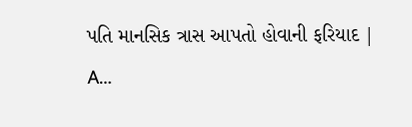પતિ માનસિક ત્રાસ આપતો હોવાની ફરિયાદ | A…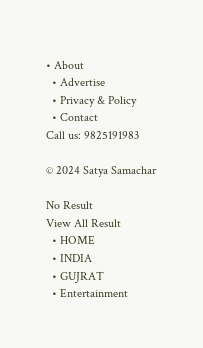• About
  • Advertise
  • Privacy & Policy
  • Contact
Call us: 9825191983

© 2024 Satya Samachar

No Result
View All Result
  • HOME
  • INDIA
  • GUJRAT
  • Entertainment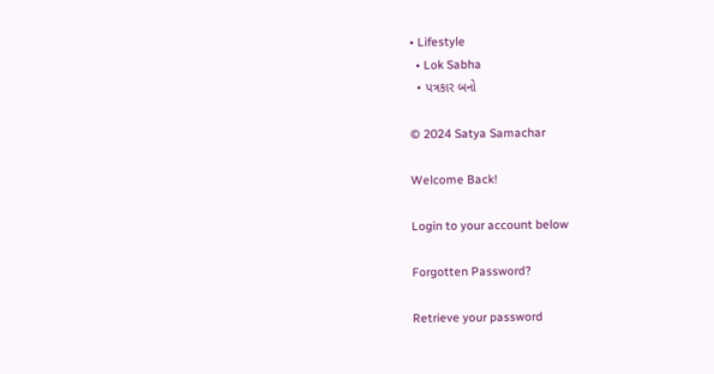• Lifestyle
  • Lok Sabha
  • પત્રકાર બનો

© 2024 Satya Samachar

Welcome Back!

Login to your account below

Forgotten Password?

Retrieve your password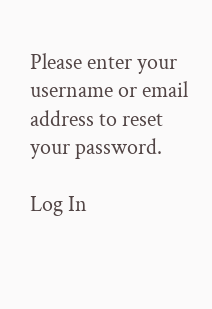Please enter your username or email address to reset your password.

Log In